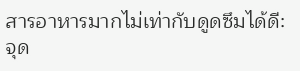สารอาหารมากไม่เท่ากับดูดซึมได้ดี: จุด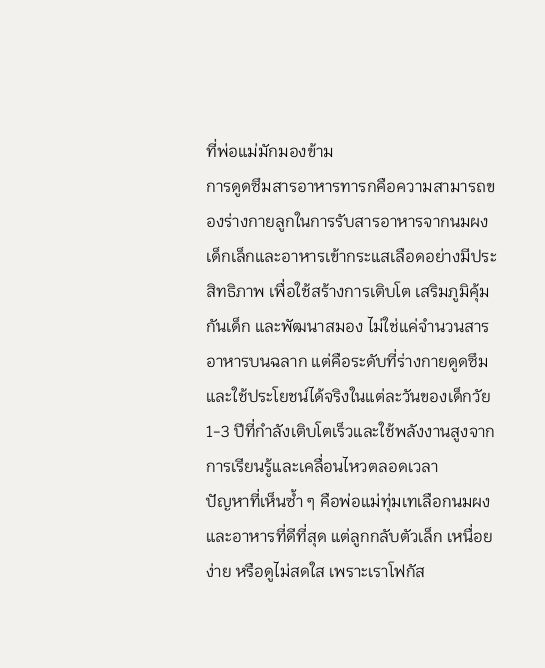ที่พ่อแม่มักมองข้าม
การดูดซึมสารอาหารทารกคือความสามารถของร่างกายลูกในการรับสารอาหารจากนมผงเด็กเล็กและอาหารเข้ากระแสเลือดอย่างมีประสิทธิภาพ เพื่อใช้สร้างการเติบโต เสริมภูมิคุ้มกันเด็ก และพัฒนาสมอง ไม่ใช่แค่จำนวนสารอาหารบนฉลาก แต่คือระดับที่ร่างกายดูดซึมและใช้ประโยชน์ได้จริงในแต่ละวันของเด็กวัย 1-3 ปีที่กำลังเติบโตเร็วและใช้พลังงานสูงจากการเรียนรู้และเคลื่อนไหวตลอดเวลา
ปัญหาที่เห็นซ้ำ ๆ คือพ่อแม่ทุ่มเทเลือกนมผงและอาหารที่ดีที่สุด แต่ลูกกลับตัวเล็ก เหนื่อยง่าย หรือดูไม่สดใส เพราะเราโฟกัส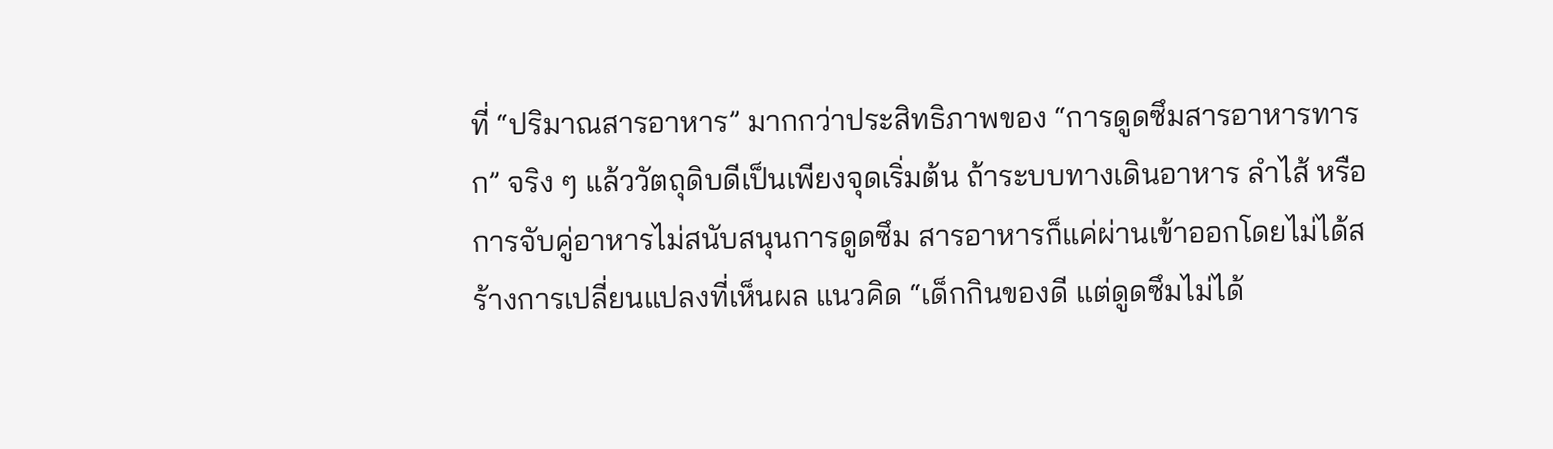ที่ “ปริมาณสารอาหาร” มากกว่าประสิทธิภาพของ “การดูดซึมสารอาหารทารก” จริง ๆ แล้ววัตถุดิบดีเป็นเพียงจุดเริ่มต้น ถ้าระบบทางเดินอาหาร ลำไส้ หรือการจับคู่อาหารไม่สนับสนุนการดูดซึม สารอาหารก็แค่ผ่านเข้าออกโดยไม่ได้สร้างการเปลี่ยนแปลงที่เห็นผล แนวคิด “เด็กกินของดี แต่ดูดซึมไม่ได้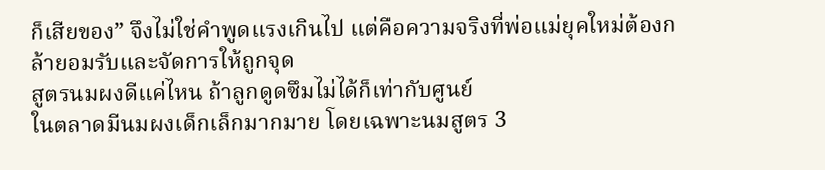ก็เสียของ” จึงไม่ใช่คำพูดแรงเกินไป แต่คือความจริงที่พ่อแม่ยุคใหม่ต้องกล้ายอมรับและจัดการให้ถูกจุด
สูตรนมผงดีแค่ไหน ถ้าลูกดูดซึมไม่ได้ก็เท่ากับศูนย์
ในตลาดมีนมผงเด็กเล็กมากมาย โดยเฉพาะนมสูตร 3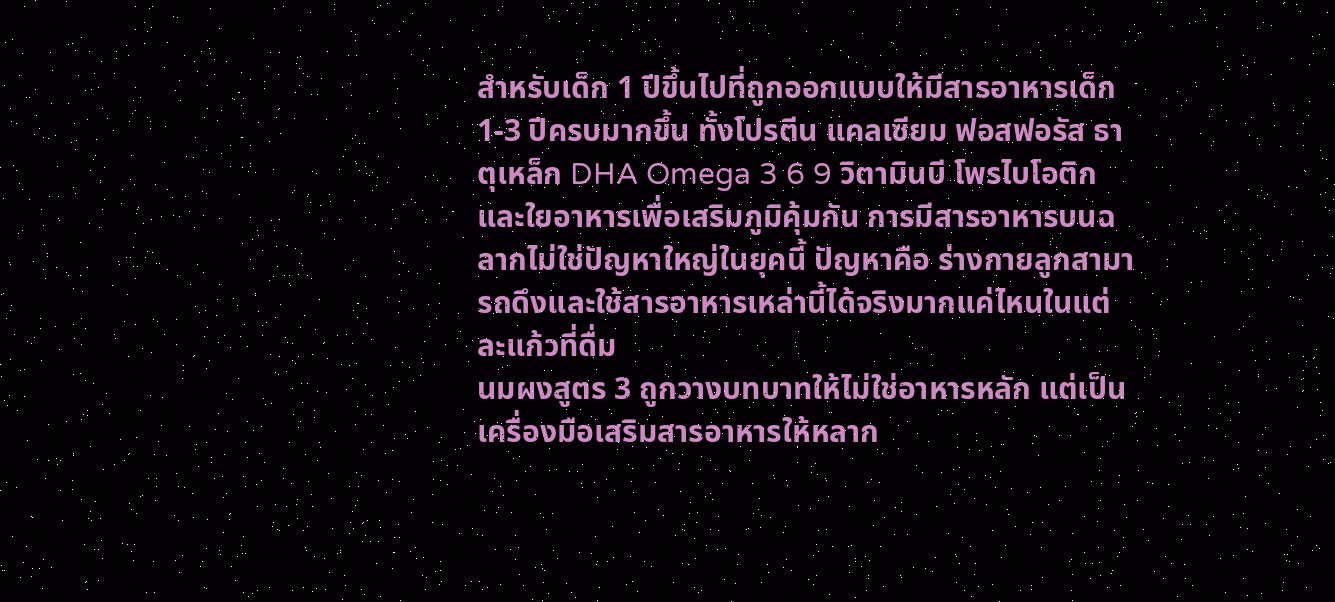สำหรับเด็ก 1 ปีขึ้นไปที่ถูกออกแบบให้มีสารอาหารเด็ก 1-3 ปีครบมากขึ้น ทั้งโปรตีน แคลเซียม ฟอสฟอรัส ธาตุเหล็ก DHA Omega 3 6 9 วิตามินบี โพรไบโอติก และใยอาหารเพื่อเสริมภูมิคุ้มกัน การมีสารอาหารบนฉลากไม่ใช่ปัญหาใหญ่ในยุคนี้ ปัญหาคือ ร่างกายลูกสามารถดึงและใช้สารอาหารเหล่านี้ได้จริงมากแค่ไหนในแต่ละแก้วที่ดื่ม
นมผงสูตร 3 ถูกวางบทบาทให้ไม่ใช่อาหารหลัก แต่เป็นเครื่องมือเสริมสารอาหารให้หลาก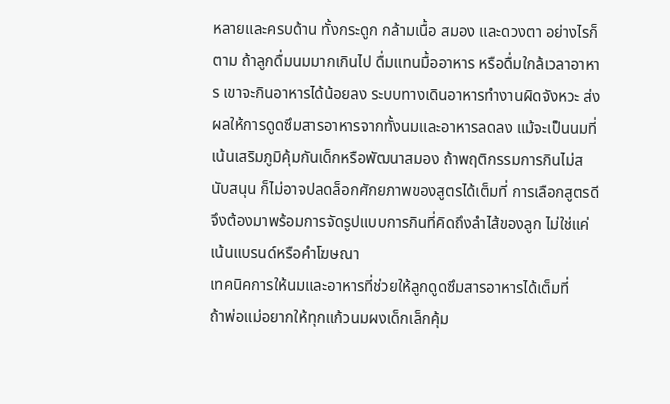หลายและครบด้าน ทั้งกระดูก กล้ามเนื้อ สมอง และดวงตา อย่างไรก็ตาม ถ้าลูกดื่มนมมากเกินไป ดื่มแทนมื้ออาหาร หรือดื่มใกล้เวลาอาหาร เขาจะกินอาหารได้น้อยลง ระบบทางเดินอาหารทำงานผิดจังหวะ ส่งผลให้การดูดซึมสารอาหารจากทั้งนมและอาหารลดลง แม้จะเป็นนมที่เน้นเสริมภูมิคุ้มกันเด็กหรือพัฒนาสมอง ถ้าพฤติกรรมการกินไม่สนับสนุน ก็ไม่อาจปลดล็อกศักยภาพของสูตรได้เต็มที่ การเลือกสูตรดีจึงต้องมาพร้อมการจัดรูปแบบการกินที่คิดถึงลำไส้ของลูก ไม่ใช่แค่เน้นแบรนด์หรือคำโฆษณา
เทคนิคการให้นมและอาหารที่ช่วยให้ลูกดูดซึมสารอาหารได้เต็มที่
ถ้าพ่อแม่อยากให้ทุกแก้วนมผงเด็กเล็กคุ้ม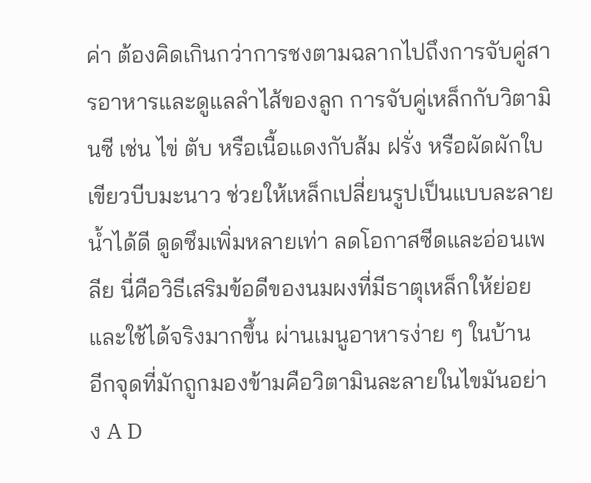ค่า ต้องคิดเกินกว่าการชงตามฉลากไปถึงการจับคู่สารอาหารและดูแลลำไส้ของลูก การจับคู่เหล็กกับวิตามินซี เช่น ไข่ ตับ หรือเนื้อแดงกับส้ม ฝรั่ง หรือผัดผักใบเขียวบีบมะนาว ช่วยให้เหล็กเปลี่ยนรูปเป็นแบบละลายน้ำได้ดี ดูดซึมเพิ่มหลายเท่า ลดโอกาสซีดและอ่อนเพลีย นี่คือวิธีเสริมข้อดีของนมผงที่มีธาตุเหล็กให้ย่อยและใช้ได้จริงมากขึ้น ผ่านเมนูอาหารง่าย ๆ ในบ้าน
อีกจุดที่มักถูกมองข้ามคือวิตามินละลายในไขมันอย่าง A D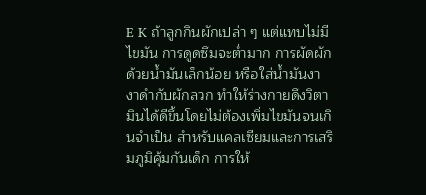E K ถ้าลูกกินผักเปล่า ๆ แต่แทบไม่มีไขมัน การดูดซึมจะต่ำมาก การผัดผักด้วยน้ำมันเล็กน้อย หรือใส่น้ำมันงา งาดำกับผักลวก ทำให้ร่างกายดึงวิตามินได้ดีขึ้นโดยไม่ต้องเพิ่มไขมันจนเกินจำเป็น สำหรับแคลเซียมและการเสริมภูมิคุ้มกันเด็ก การให้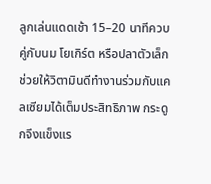ลูกเล่นแดดเช้า 15–20 นาทีควบคู่กับนม โยเกิร์ต หรือปลาตัวเล็ก ช่วยให้วิตามินดีทำงานร่วมกับแคลเซียมได้เต็มประสิทธิภาพ กระดูกจึงแข็งแร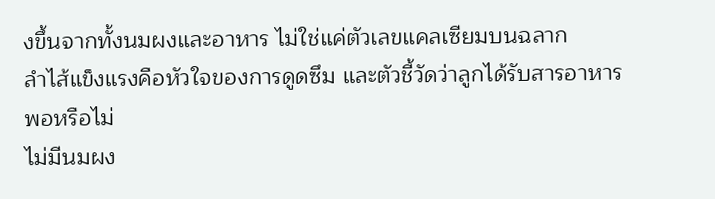งขึ้นจากทั้งนมผงและอาหาร ไม่ใช่แค่ตัวเลขแคลเซียมบนฉลาก
ลำไส้แข็งแรงคือหัวใจของการดูดซึม และตัวชี้วัดว่าลูกได้รับสารอาหารพอหรือไม่
ไม่มีนมผง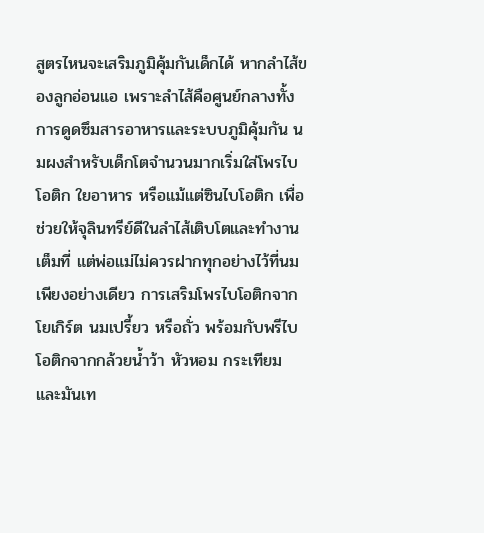สูตรไหนจะเสริมภูมิคุ้มกันเด็กได้ หากลำไส้ของลูกอ่อนแอ เพราะลำไส้คือศูนย์กลางทั้งการดูดซึมสารอาหารและระบบภูมิคุ้มกัน นมผงสำหรับเด็กโตจำนวนมากเริ่มใส่โพรไบโอติก ใยอาหาร หรือแม้แต่ซินไบโอติก เพื่อช่วยให้จุลินทรีย์ดีในลำไส้เติบโตและทำงานเต็มที่ แต่พ่อแม่ไม่ควรฝากทุกอย่างไว้ที่นมเพียงอย่างเดียว การเสริมโพรไบโอติกจากโยเกิร์ต นมเปรี้ยว หรือถั่ว พร้อมกับพรีไบโอติกจากกล้วยน้ำว้า หัวหอม กระเทียม และมันเท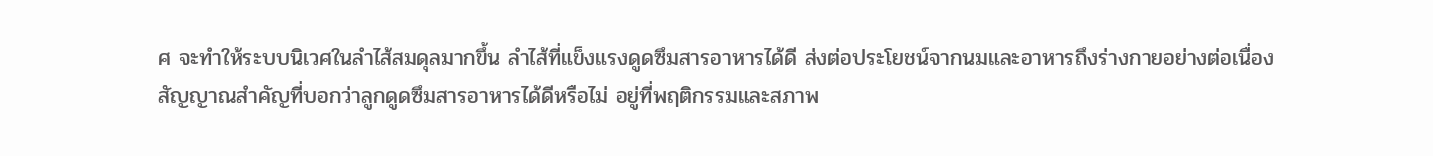ศ จะทำให้ระบบนิเวศในลำไส้สมดุลมากขึ้น ลำไส้ที่แข็งแรงดูดซึมสารอาหารได้ดี ส่งต่อประโยชน์จากนมและอาหารถึงร่างกายอย่างต่อเนื่อง
สัญญาณสำคัญที่บอกว่าลูกดูดซึมสารอาหารได้ดีหรือไม่ อยู่ที่พฤติกรรมและสภาพ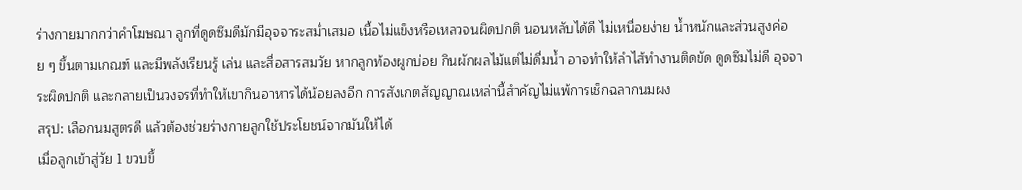ร่างกายมากกว่าคำโฆษณา ลูกที่ดูดซึมดีมักมีอุจจาระสม่ำเสมอ เนื้อไม่แข็งหรือเหลวจนผิดปกติ นอนหลับได้ดี ไม่เหนื่อยง่าย น้ำหนักและส่วนสูงค่อย ๆ ขึ้นตามเกณฑ์ และมีพลังเรียนรู้ เล่น และสื่อสารสมวัย หากลูกท้องผูกบ่อย กินผักผลไม้แต่ไม่ดื่มน้ำ อาจทำให้ลำไส้ทำงานติดขัด ดูดซึมไม่ดี อุจจาระผิดปกติ และกลายเป็นวงจรที่ทำให้เขากินอาหารได้น้อยลงอีก การสังเกตสัญญาณเหล่านี้สำคัญไม่แพ้การเช็กฉลากนมผง
สรุป: เลือกนมสูตรดี แล้วต้องช่วยร่างกายลูกใช้ประโยชน์จากมันให้ได้
เมื่อลูกเข้าสู่วัย 1 ขวบขึ้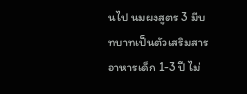นไป นมผงสูตร 3 มีบทบาทเป็นตัวเสริมสารอาหารเด็ก 1-3 ปี ไม่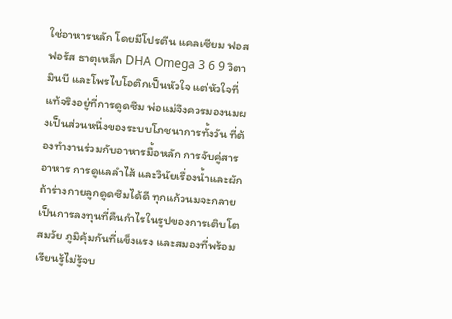ใช่อาหารหลัก โดยมีโปรตีน แคลเซียม ฟอสฟอรัส ธาตุเหล็ก DHA Omega 3 6 9 วิตามินบี และโพรไบโอติกเป็นหัวใจ แต่หัวใจที่แท้จริงอยู่ที่การดูดซึม พ่อแม่จึงควรมองนมผงเป็นส่วนหนึ่งของระบบโภชนาการทั้งวัน ที่ต้องทำงานร่วมกับอาหารมื้อหลัก การจับคู่สารอาหาร การดูแลลำไส้ และวินัยเรื่องน้ำและผัก ถ้าร่างกายลูกดูดซึมได้ดี ทุกแก้วนมจะกลายเป็นการลงทุนที่คืนกำไรในรูปของการเติบโตสมวัย ภูมิคุ้มกันที่แข็งแรง และสมองที่พร้อมเรียนรู้ไม่รู้จบ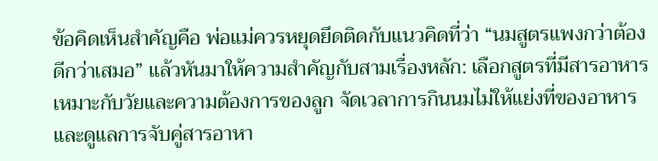ข้อคิดเห็นสำคัญคือ พ่อแม่ควรหยุดยึดติดกับแนวคิดที่ว่า “นมสูตรแพงกว่าต้องดีกว่าเสมอ” แล้วหันมาให้ความสำคัญกับสามเรื่องหลัก: เลือกสูตรที่มีสารอาหารเหมาะกับวัยและความต้องการของลูก จัดเวลาการกินนมไม่ให้แย่งที่ของอาหาร และดูแลการจับคู่สารอาหา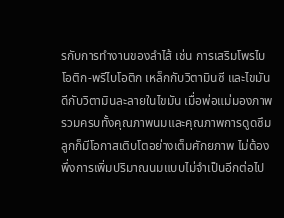รกับการทำงานของลำไส้ เช่น การเสริมโพรไบโอติก-พรีไบโอติก เหล็กกับวิตามินซี และไขมันดีกับวิตามินละลายในไขมัน เมื่อพ่อแม่มองภาพรวมครบทั้งคุณภาพนมและคุณภาพการดูดซึม ลูกก็มีโอกาสเติบโตอย่างเต็มศักยภาพ ไม่ต้องพึ่งการเพิ่มปริมาณนมแบบไม่จำเป็นอีกต่อไป